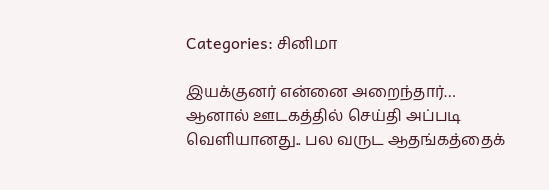Categories: சினிமா

இயக்குனர் என்னை அறைந்தார்… ஆனால் ஊடகத்தில் செய்தி அப்படி வெளியானது.. பல வருட ஆதங்கத்தைக்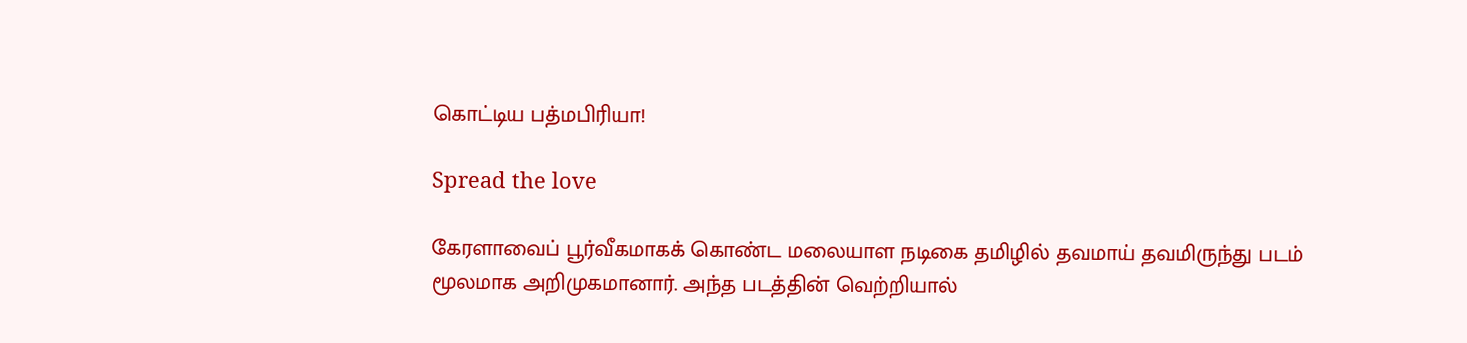கொட்டிய பத்மபிரியா!

Spread the love

கேரளாவைப் பூர்வீகமாகக் கொண்ட மலையாள நடிகை தமிழில் தவமாய் தவமிருந்து படம் மூலமாக அறிமுகமானார். அந்த படத்தின் வெற்றியால்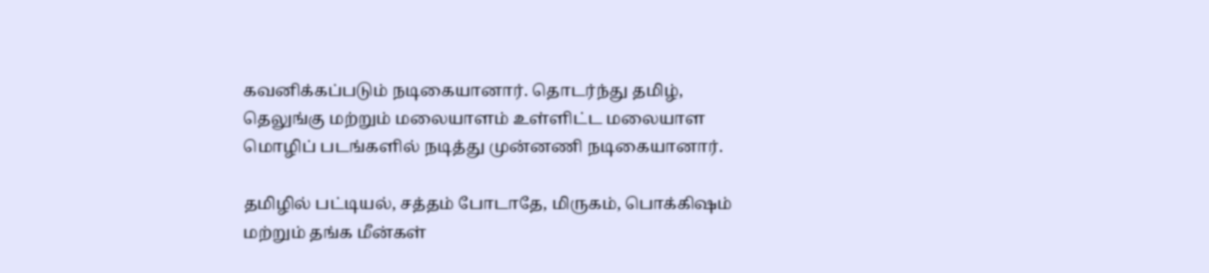கவனிக்கப்படும் நடிகையானார். தொடர்ந்து தமிழ், தெலுங்கு மற்றும் மலையாளம் உள்ளிட்ட மலையாள மொழிப் படங்களில் நடித்து முன்னணி நடிகையானார்.

தமிழில் பட்டியல், சத்தம் போடாதே, மிருகம், பொக்கிஷம் மற்றும் தங்க மீன்கள்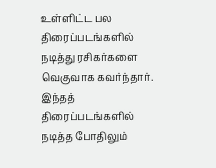உள்ளிட்ட பல திரைப்படங்களில் நடித்து ரசிகர்களை வெகுவாக கவர்ந்தார். இந்தத் திரைப்படங்களில் நடித்த போதிலும்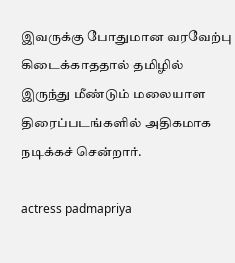இவருக்கு போதுமான வரவேற்பு கிடைக்காததால் தமிழில் இருந்து மீண்டும் மலையாள திரைப்படங்களில் அதிகமாக நடிக்கச் சென்றார்.

actress padmapriya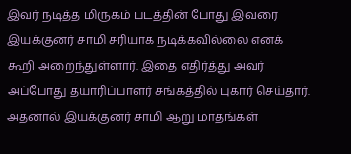இவர் நடித்த மிருகம் படத்தின் போது இவரை இயக்குனர் சாமி சரியாக நடிக்கவில்லை எனக் கூறி அறைந்துள்ளார். இதை எதிர்த்து அவர் அப்போது தயாரிப்பாளர் சங்கத்தில் புகார் செய்தார். அதனால் இயக்குனர் சாமி ஆறு மாதங்கள்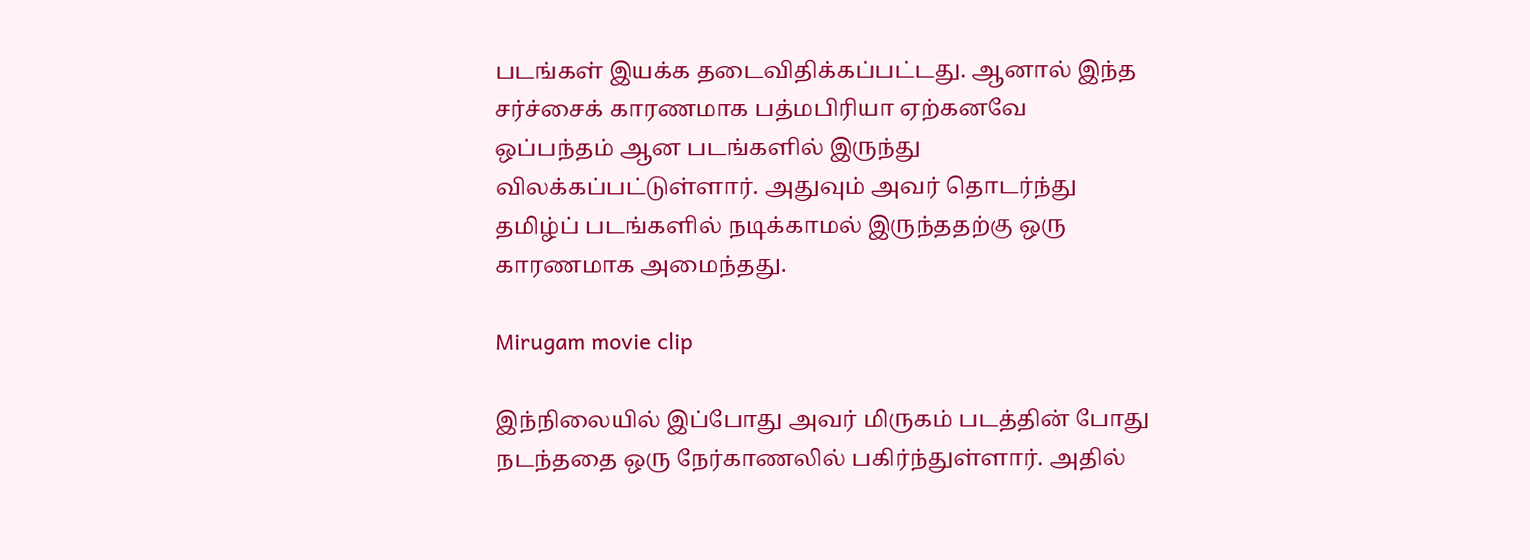படங்கள் இயக்க தடைவிதிக்கப்பட்டது. ஆனால் இந்த சர்ச்சைக் காரணமாக பத்மபிரியா ஏற்கனவே ஒப்பந்தம் ஆன படங்களில் இருந்து விலக்கப்பட்டுள்ளார். அதுவும் அவர் தொடர்ந்து தமிழ்ப் படங்களில் நடிக்காமல் இருந்ததற்கு ஒரு காரணமாக அமைந்தது.

Mirugam movie clip

இந்நிலையில் இப்போது அவர் மிருகம் படத்தின் போது நடந்ததை ஒரு நேர்காணலில் பகிர்ந்துள்ளார். அதில்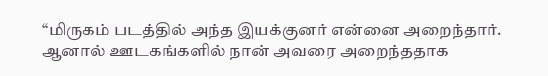“மிருகம் படத்தில் அந்த இயக்குனர் என்னை அறைந்தார். ஆனால் ஊடகங்களில் நான் அவரை அறைந்ததாக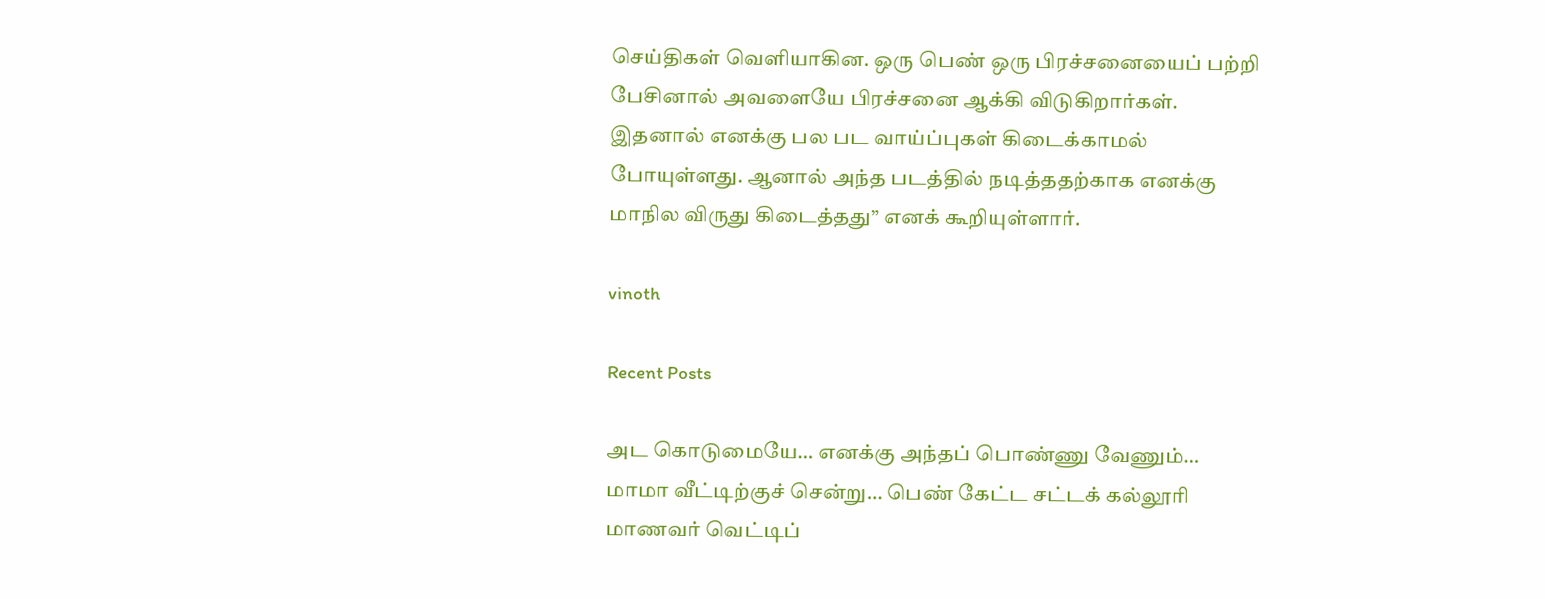செய்திகள் வெளியாகின. ஒரு பெண் ஒரு பிரச்சனையைப் பற்றி பேசினால் அவளையே பிரச்சனை ஆக்கி விடுகிறார்கள். இதனால் எனக்கு பல பட வாய்ப்புகள் கிடைக்காமல் போயுள்ளது. ஆனால் அந்த படத்தில் நடித்ததற்காக எனக்கு மாநில விருது கிடைத்தது” எனக் கூறியுள்ளார்.

vinoth

Recent Posts

அட கொடுமையே… எனக்கு அந்தப் பொண்ணு வேணும்… மாமா வீட்டிற்குச் சென்று… பெண் கேட்ட சட்டக் கல்லூரி மாணவர் வெட்டிப்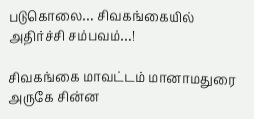படுகொலை… சிவகங்கையில் அதிர்ச்சி சம்பவம்…!

சிவகங்கை மாவட்டம் மானாமதுரை அருகே சின்ன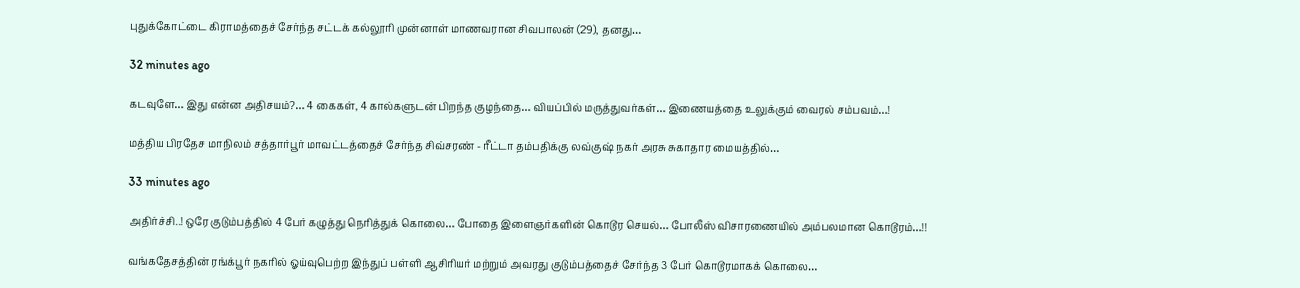புதுக்கோட்டை கிராமத்தைச் சேர்ந்த சட்டக் கல்லூரி முன்னாள் மாணவரான சிவபாலன் (29), தனது…

32 minutes ago

கடவுளே… இது என்ன அதிசயம்?… 4 கைகள், 4 கால்களுடன் பிறந்த குழந்தை… வியப்பில் மருத்துவர்கள்… இணையத்தை உலுக்கும் வைரல் சம்பவம்…!

மத்திய பிரதேச மாநிலம் சத்தார்பூர் மாவட்டத்தைச் சேர்ந்த சிவ்சரண் - ரீட்டா தம்பதிக்கு லவ்குஷ் நகர் அரசு சுகாதார மையத்தில்…

33 minutes ago

அதிர்ச்சி..! ஒரே குடும்பத்தில் 4 பேர் கழுத்து நெரித்துக் கொலை… போதை இளைஞர்களின் கொடூர செயல்… போலீஸ் விசாரணையில் அம்பலமான கொடூரம்…!!

வங்கதேசத்தின் ரங்க்பூர் நகரில் ஓய்வுபெற்ற இந்துப் பள்ளி ஆசிரியர் மற்றும் அவரது குடும்பத்தைச் சேர்ந்த 3 பேர் கொடூரமாகக் கொலை…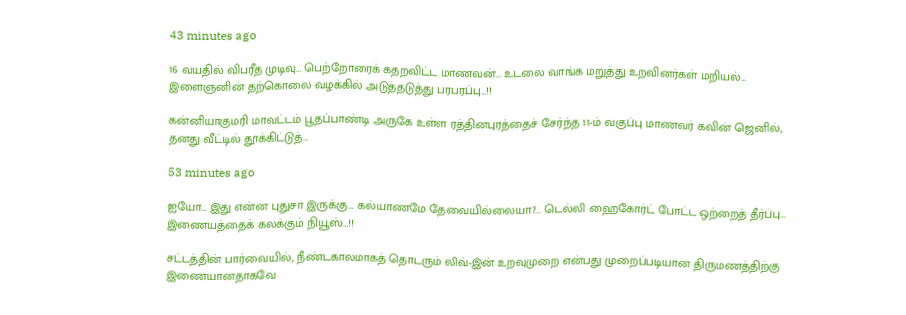43 minutes ago

16 வயதில் விபரீத முடிவு… பெற்றோரைக் கதறவிட்ட மாணவன்… உடலை வாங்க மறுத்து உறவினர்கள் மறியல்… இளைஞனின் தற்கொலை வழக்கில் அடுத்தடுத்து பரபரப்பு…!!

கன்னியாகுமரி மாவட்டம் பூதப்பாண்டி அருகே உள்ள ரத்தினபுரத்தைச் சேர்ந்த 11-ம் வகுப்பு மாணவர் கவின் ஜெனில், தனது வீட்டில் தூக்கிட்டுத்…

53 minutes ago

ஐயோ… இது என்ன புதுசா இருக்கு… கல்யாணமே தேவையில்லையா?… டெல்லி ஹைகோர்ட் போட்ட ஒற்றைத் தீர்ப்பு… இணையத்தைக் கலக்கும் நியூஸ்…!!

சட்டத்தின் பார்வையில், நீண்டகாலமாகத் தொடரும் லிவ்-இன் உறவுமுறை என்பது முறைப்படியான திருமணத்திற்கு இணையானதாகவே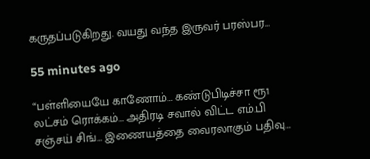கருதப்படுகிறது. வயது வந்த இருவர் பரஸ்பர…

55 minutes ago

“பள்ளியையே காணோம்… கண்டுபிடிச்சா ரூ1 லட்சம் ரொக்கம்… அதிரடி சவால் விட்ட எம்.பி சஞ்சய் சிங்… இணையத்தை வைரலாகும் பதிவு…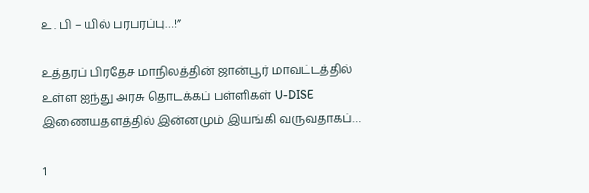உ . பி – யில் பரபரப்பு…!”

உத்தரப் பிரதேச மாநிலத்தின் ஜான்பூர் மாவட்டத்தில் உள்ள ஐந்து அரசு தொடக்கப் பள்ளிகள் U-DISE இணையதளத்தில் இன்னமும் இயங்கி வருவதாகப்…

1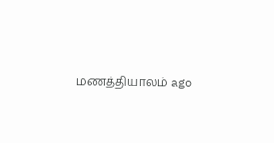மணத்தியாலம் ago